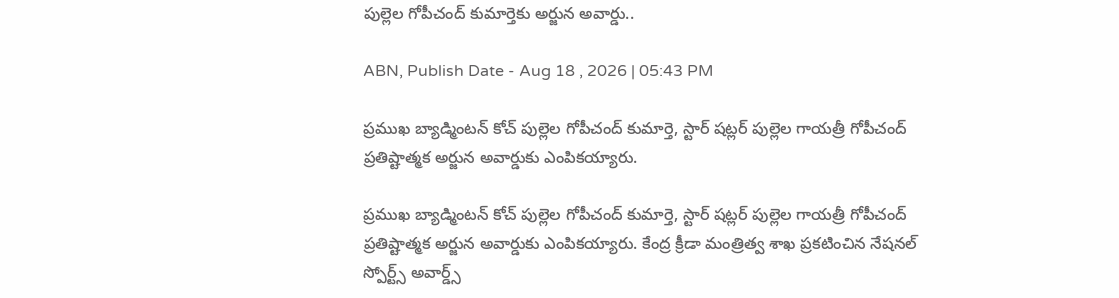పుల్లెల గోపీచంద్ కుమార్తెకు అర్జున అవార్డు..

ABN, Publish Date - Aug 18 , 2026 | 05:43 PM

ప్రముఖ బ్యాడ్మింటన్ కోచ్ పుల్లెల గోపీచంద్ కుమార్తె, స్టార్ షట్లర్ పుల్లెల గాయత్రీ గోపీచంద్ ప్రతిష్టాత్మక అర్జున అవార్డుకు ఎంపికయ్యారు.

ప్రముఖ బ్యాడ్మింటన్ కోచ్ పుల్లెల గోపీచంద్ కుమార్తె, స్టార్ షట్లర్ పుల్లెల గాయత్రీ గోపీచంద్ ప్రతిష్టాత్మక అర్జున అవార్డుకు ఎంపికయ్యారు. కేంద్ర క్రీడా మంత్రిత్వ శాఖ ప్రకటించిన నేషనల్ స్పోర్ట్స్ అవార్డ్స్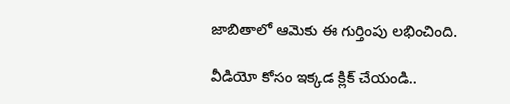జాబితాలో ఆమెకు ఈ గుర్తింపు లభించింది.

వీడియో కోసం ఇక్కడ క్లిక్ చేయండి..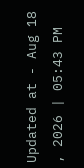Updated at - Aug 18 , 2026 | 05:43 PM